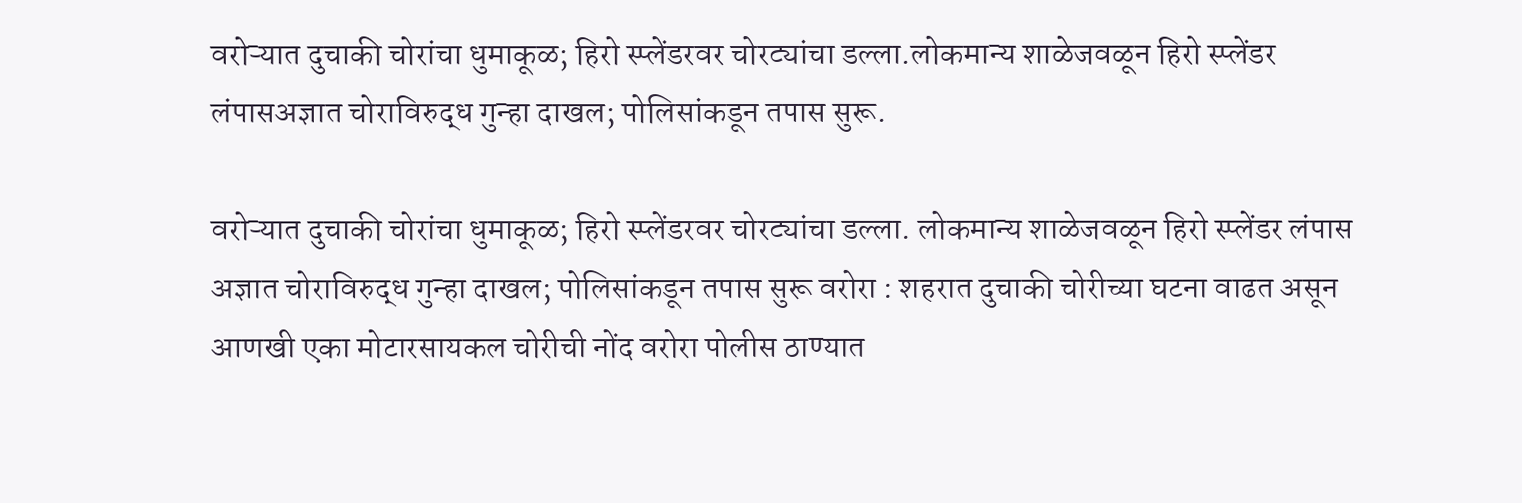वरोऱ्यात दुचाकी चोरांचा धुमाकूळ; हिरो स्प्लेंडरवर चोरट्यांचा डल्ला.लोकमान्य शाळेजवळून हिरो स्प्लेंडर लंपासअज्ञात चोराविरुद्ध गुन्हा दाखल; पोलिसांकडून तपास सुरू.

वरोऱ्यात दुचाकी चोरांचा धुमाकूळ; हिरो स्प्लेंडरवर चोरट्यांचा डल्ला. लोकमान्य शाळेजवळून हिरो स्प्लेंडर लंपास अज्ञात चोराविरुद्ध गुन्हा दाखल; पोलिसांकडून तपास सुरू वरोरा : शहरात दुचाकी चोरीच्या घटना वाढत असून आणखी एका मोटारसायकल चोरीची नोंद वरोरा पोलीस ठाण्यात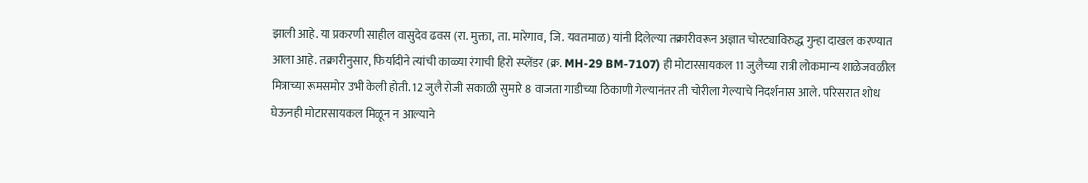झाली आहे. या प्रकरणी साहील वासुदेव ढवस (रा. मुक्ता, ता. मारेगाव, जि. यवतमाळ) यांनी दिलेल्या तक्रारीवरून अज्ञात चोरट्याविरुद्ध गुन्हा दाखल करण्यात आला आहे. तक्रारीनुसार, फिर्यादीने त्यांची काळ्या रंगाची हिरो स्प्लेंडर (क्र. MH-29 BM-7107) ही मोटारसायकल 11 जुलैच्या रात्री लोकमान्य शाळेजवळील मित्राच्या रूमसमोर उभी केली होती. 12 जुलै रोजी सकाळी सुमारे 8 वाजता गाडीच्या ठिकाणी गेल्यानंतर ती चोरीला गेल्याचे निदर्शनास आले. परिसरात शोध घेऊनही मोटारसायकल मिळून न आल्याने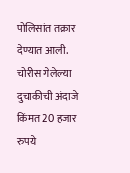पोलिसांत तक्रार देण्यात आली. चोरीस गेलेल्या दुचाकीची अंदाजे किंमत 20 हजार रुपये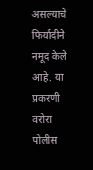असल्याचे फिर्यादीने नमूद केले आहे. या प्रकरणी वरोरा पोलीस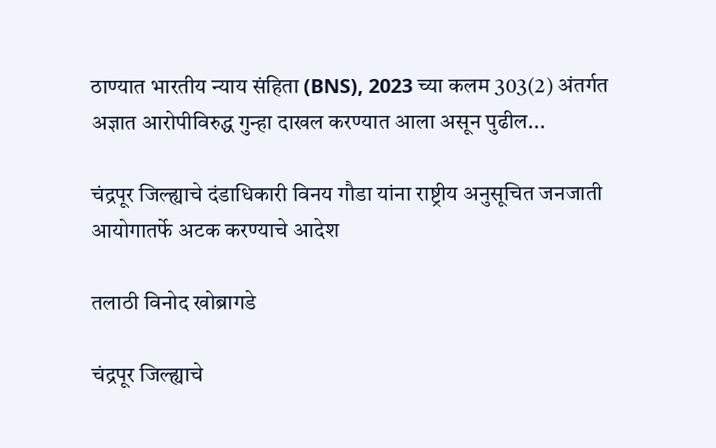ठाण्यात भारतीय न्याय संहिता (BNS), 2023 च्या कलम 303(2) अंतर्गत अज्ञात आरोपीविरुद्ध गुन्हा दाखल करण्यात आला असून पुढील...

चंद्रपूर जिल्ह्याचे दंडाधिकारी विनय गौडा यांना राष्ट्रीय अनुसूचित जनजाती आयोगातर्फे अटक करण्याचे आदेश

तलाठी विनोद खोब्रागडे

चंद्रपूर जिल्ह्याचे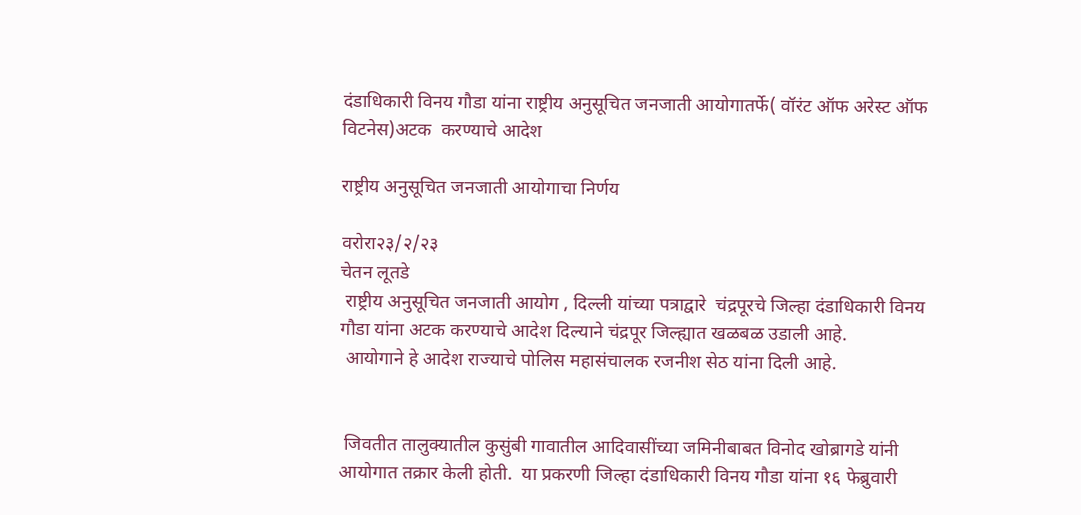दंडाधिकारी विनय गौडा यांना राष्ट्रीय अनुसूचित जनजाती आयोगातर्फे( वॉरंट ऑफ अरेस्ट ऑफ विटनेस)अटक  करण्याचे आदेश

राष्ट्रीय अनुसूचित जनजाती आयोगाचा निर्णय

वरोरा२३/२/२३
चेतन लूतडे
 राष्ट्रीय अनुसूचित जनजाती आयोग , दिल्ली यांच्या पत्राद्वारे  चंद्रपूरचे जिल्हा दंडाधिकारी विनय गौडा यांना अटक करण्याचे आदेश दिल्याने चंद्रपूर जिल्ह्यात खळबळ उडाली आहे.
 आयोगाने हे आदेश राज्याचे पोलिस महासंचालक रजनीश सेठ यांना दिली आहे.


 जिवतीत तालुक्यातील कुसुंबी गावातील आदिवासींच्या जमिनीबाबत विनोद खोब्रागडे यांनी आयोगात तक्रार केली होती.  या प्रकरणी जिल्हा दंडाधिकारी विनय गौडा यांना १६ फेब्रुवारी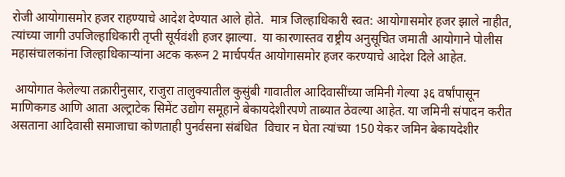रोजी आयोगासमोर हजर राहण्याचे आदेश देण्यात आले होते.  मात्र जिल्हाधिकारी स्वत: आयोगासमोर हजर झाले नाहीत, त्यांच्या जागी उपजिल्हाधिकारी तृप्ती सूर्यवंशी हजर झाल्या.  या कारणास्तव राष्ट्रीय अनुसूचित जमाती आयोगाने पोलीस महासंचालकांना जिल्हाधिकाऱ्यांना अटक करून 2 मार्चपर्यंत आयोगासमोर हजर करण्याचे आदेश दिले आहेत.

 आयोगात केलेल्या तक्रारीनुसार, राजुरा तालुक्यातील कुसुंबी गावातील आदिवासींच्या जमिनी गेल्या ३६ वर्षांपासून माणिकगड आणि आता अल्ट्राटेक सिमेंट उद्योग समूहाने बेकायदेशीरपणे ताब्यात ठेवल्या आहेत. या जमिनी संपादन करीत असताना आदिवासी समाजाचा कोणताही पुनर्वसना संबंधित  विचार न घेता त्यांच्या 150 येकर जमिन बेकायदेशीर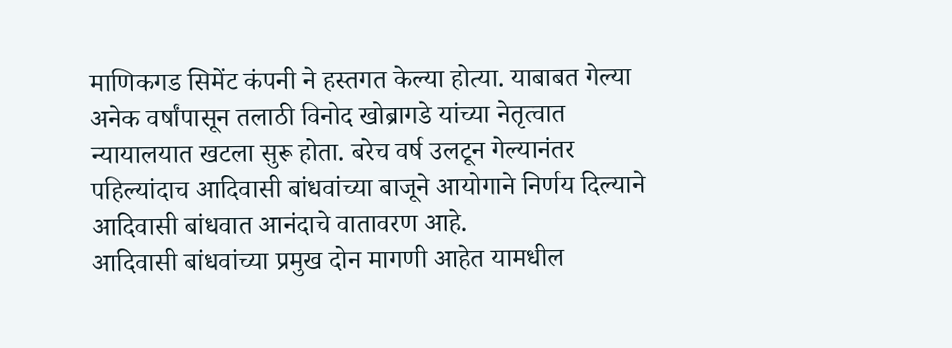माणिकगड सिमेंट कंपनी ने हस्तगत केल्या होत्या. याबाबत गेल्या अनेक वर्षांपासून तलाठी विनोद खोब्रागडे यांच्या नेतृत्वात न्यायालयात खटला सुरू होता. बरेच वर्ष उलटून गेल्यानंतर पहिल्यांदाच आदिवासी बांधवांच्या बाजूने आयोगाने निर्णय दिल्याने आदिवासी बांधवात आनंदाचे वातावरण आहे.
आदिवासी बांधवांच्या प्रमुख दोन मागणी आहेत यामधील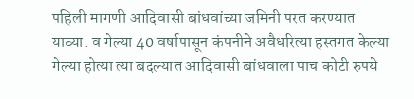पहिली मागणी आदिवासी बांधवांच्या जमिनी परत करण्यात याव्या. व गेल्या 40 वर्षापासून कंपनीने अवैधरित्या हस्तगत केल्या गेल्या होत्या त्या बदल्यात आदिवासी बांधवाला पाच कोटी रुपये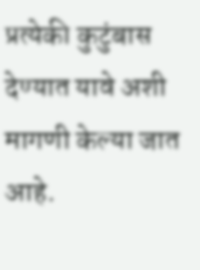प्रत्येकी कुटुंबास देण्यात यावे अशी मागणी केल्या जात आहे.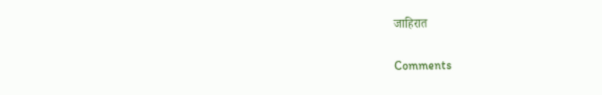जाहिरात

Comments